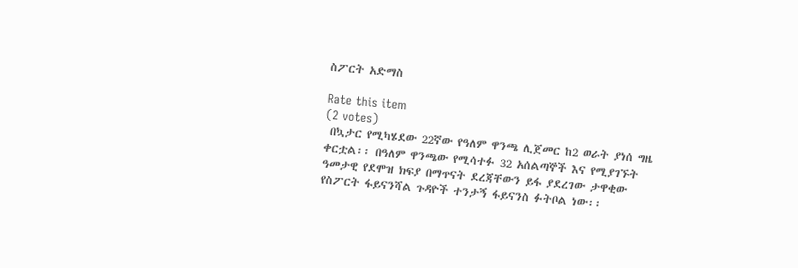ስፖርት አድማስ

Rate this item
(2 votes)
 በኳታር የሚካሄደው 22ኛው የዓለም ዋንጫ ሊጀመር ከ2 ወራት ያነሰ ግዜ ቀርቷል፡፡ በዓለም ዋንጫው የሚሳተፉ 32 አሰልጣኞች እና የሚያገኙት ዓመታዊ የደሞዝ ክፍያ በማጥናት ደረጃቸውን ይፋ ያደረገው ታዋቂው የስፖርት ፋይናንሻል ጉዳዮች ተንታኝ ፋይናንስ ፉትቦል ነው፡፡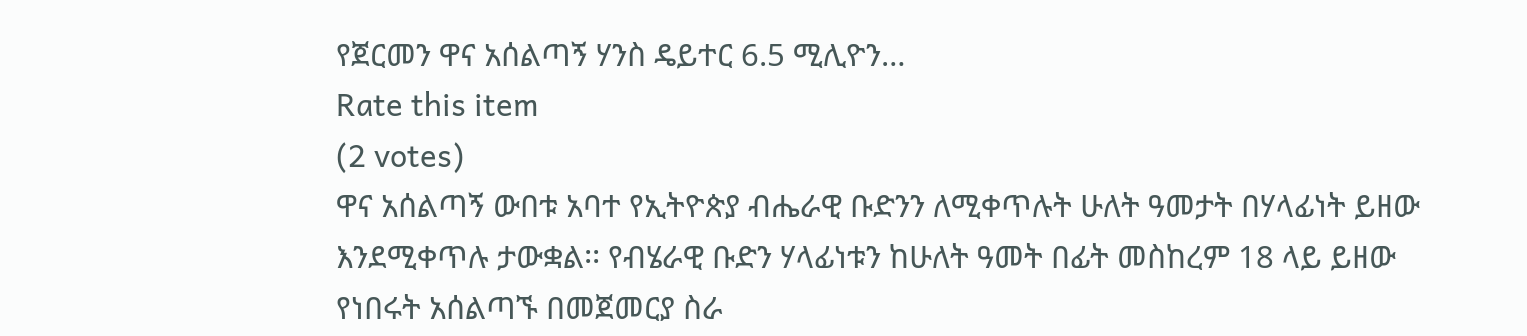የጀርመን ዋና አሰልጣኝ ሃንስ ዴይተር 6.5 ሚሊዮን…
Rate this item
(2 votes)
ዋና አሰልጣኝ ውበቱ አባተ የኢትዮጵያ ብሔራዊ ቡድንን ለሚቀጥሉት ሁለት ዓመታት በሃላፊነት ይዘው እንደሚቀጥሉ ታውቋል፡፡ የብሄራዊ ቡድን ሃላፊነቱን ከሁለት ዓመት በፊት መስከረም 18 ላይ ይዘው የነበሩት አሰልጣኙ በመጀመርያ ስራ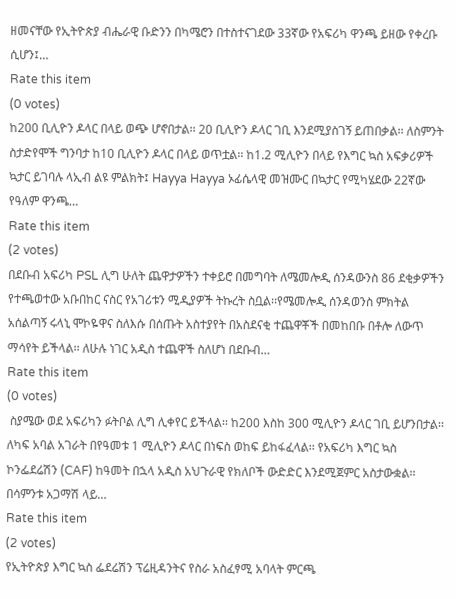ዘመናቸው የኢትዮጵያ ብሔራዊ ቡድንን በካሜሮን በተስተናገደው 33ኛው የአፍሪካ ዋንጫ ይዘው የቀረቡ ሲሆን፤…
Rate this item
(0 votes)
ከ200 ቢሊዮን ዶላር በላይ ወጭ ሆኖበታል፡፡ 20 ቢሊዮን ዶላር ገቢ እንደሚያስገኝ ይጠበቃል፡፡ ለስምንት ስታድየሞች ግንባታ ከ10 ቢሊዮን ዶላር በላይ ወጥቷል፡፡ ከ1.2 ሚሊዮን በላይ የእግር ኳስ አፍቃሪዎች ኳታር ይገባሉ ላኢብ ልዩ ምልክት፤ Hayya Hayya ኦፊሴላዊ መዝሙር በኳታር የሚካሄደው 22ኛው የዓለም ዋንጫ…
Rate this item
(2 votes)
በደቡብ አፍሪካ PSL ሊግ ሁለት ጨዋታዎችን ተቀይሮ በመግባት ለሜመሎዲ ሰንዳውንስ 86 ደቂቃዎችን የተጫወተው አቡበከር ናስር የአገሪቱን ሚዲያዎች ትኩረት ስቧል፡፡የሜመሎዲ ሰንዳወንስ ምክትል አሰልጣኝ ሩላኒ ሞኮዬዋና ስለእሱ በሰጡት አስተያየት በአስደናቂ ተጨዋቾች በመከበቡ በቶሎ ለውጥ ማሳየት ይችላል፡፡ ለሁሉ ነገር አዲስ ተጨዋች ስለሆነ በደቡብ…
Rate this item
(0 votes)
 ስያሜው ወደ አፍሪካን ፉትቦል ሊግ ሊቀየር ይችላል፡፡ ከ200 እስከ 300 ሚሊዮን ዶላር ገቢ ይሆንበታል፡፡ ለካፍ አባል አገራት በየዓመቱ 1 ሚሊዮን ዶላር በነፍስ ወከፍ ይከፋፈላል፡፡ የአፍሪካ እግር ኳስ ኮንፌደሬሽን (CAF) ከዓመት በኋላ አዲስ አህጉራዊ የክለቦች ውድድር እንደሚጀምር አስታውቋል፡፡ በሳምንቱ አጋማሽ ላይ…
Rate this item
(2 votes)
የኢትዮጵያ እግር ኳስ ፌደሬሽን ፕሬዚዳንትና የስራ አስፈፃሚ አባላት ምርጫ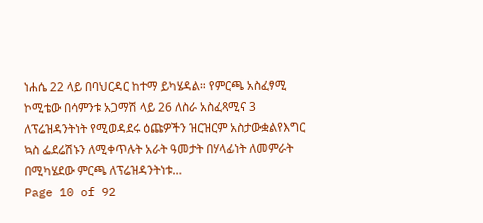ነሐሴ 22 ላይ በባህርዳር ከተማ ይካሄዳል። የምርጫ አስፈፃሚ ኮሚቴው በሳምንቱ አጋማሽ ላይ 26 ለስራ አስፈጻሚና 3 ለፕሬዝዳንትነት የሚወዳደሩ ዕጩዎችን ዝርዝርም አስታውቋልየእግር ኳስ ፌደሬሽኑን ለሚቀጥሉት አራት ዓመታት በሃላፊነት ለመምራት በሚካሄደው ምርጫ ለፕሬዝዳንትነቱ…
Page 10 of 92